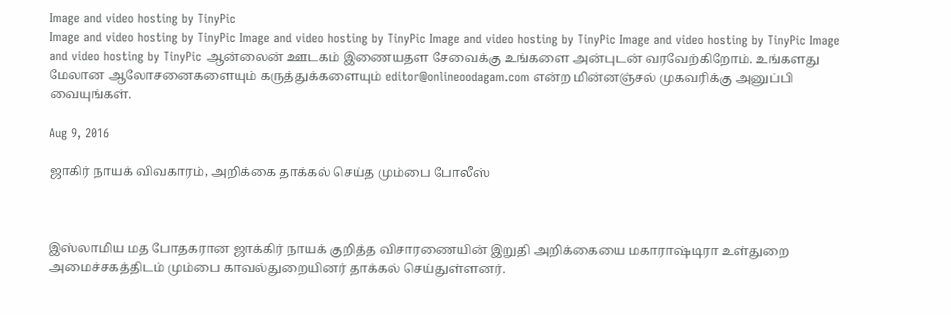Image and video hosting by TinyPic
Image and video hosting by TinyPic Image and video hosting by TinyPic Image and video hosting by TinyPic Image and video hosting by TinyPic Image and video hosting by TinyPic ஆன்லைன் ஊடகம் இணையதள சேவைக்கு உங்களை அன்புடன் வரவேற்கிறோம். உங்களது மேலான ஆலோசனைகளையும் கருத்துக்களையும் editor@onlineoodagam.com என்ற மின்னஞ்சல் முகவரிக்கு அனுப்பி வையுங்கள்.

Aug 9, 2016

ஜாகிர் நாயக் விவகாரம், அறிக்கை தாக்கல் செய்த மும்பை போலீஸ்



இஸ்லாமிய மத போதகரான ஜாக்கிர் நாயக் குறித்த விசாரணையின் இறுதி அறிக்கையை மகாராஷ்டிரா உள்துறை அமைச்சகத்திடம் மும்பை காவல்துறையினர் தாக்கல் செய்துள்ளனர்.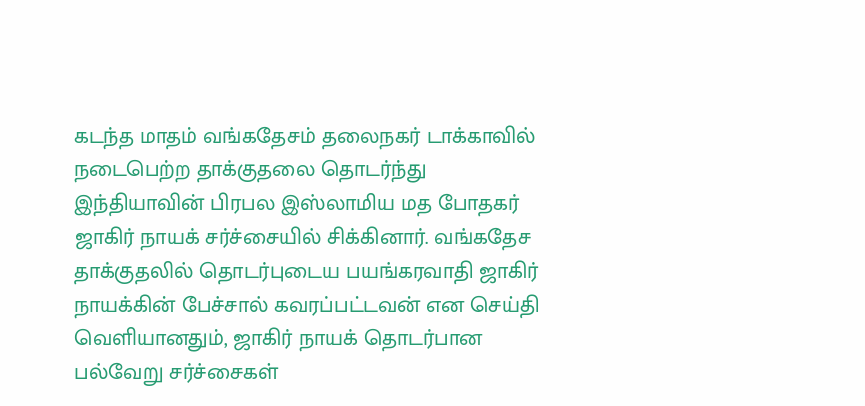கடந்த மாதம் வங்கதேசம் தலைநகர் டாக்காவில் நடைபெற்ற தாக்குதலை தொடர்ந்து இந்தியாவின் பிரபல இஸ்லாமிய மத போதகர் ஜாகிர் நாயக் சர்ச்சையில் சிக்கினார். வங்கதேச தாக்குதலில் தொடர்புடைய பயங்கரவாதி ஜாகிர் நாயக்கின் பேச்சால் கவரப்பட்டவன் என செய்தி வெளியானதும், ஜாகிர் நாயக் தொடர்பான பல்வேறு சர்ச்சைகள்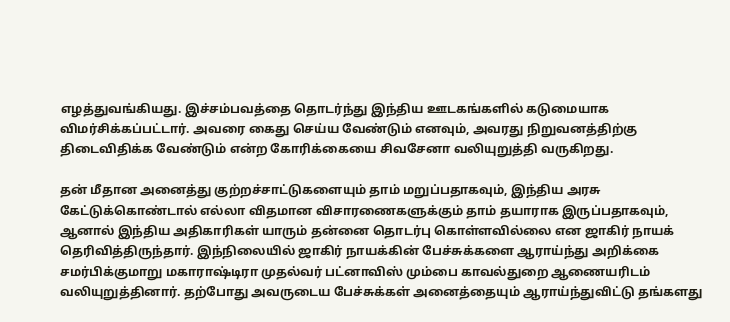எழத்துவங்கியது. இச்சம்பவத்தை தொடர்ந்து இந்திய ஊடகங்களில் கடுமையாக விமர்சிக்கப்பட்டார். அவரை கைது செய்ய வேண்டும் எனவும், அவரது நிறுவனத்திற்கு திடைவிதிக்க வேண்டும் என்ற கோரிக்கையை சிவசேனா வலியுறுத்தி வருகிறது.

தன் மீதான அனைத்து குற்றச்சாட்டுகளையும் தாம் மறுப்பதாகவும், இந்திய அரசு கேட்டுக்கொண்டால் எல்லா விதமான விசாரணைகளுக்கும் தாம் தயாராக இருப்பதாகவும், ஆனால் இந்திய அதிகாரிகள் யாரும் தன்னை தொடர்பு கொள்ளவில்லை என ஜாகிர் நாயக் தெரிவித்திருந்தார். இந்நிலையில் ஜாகிர் நாயக்கின் பேச்சுக்களை ஆராய்ந்து அறிக்கை சமர்பிக்குமாறு மகாராஷ்டிரா முதல்வர் பட்னாவிஸ் மும்பை காவல்துறை ஆணையரிடம் வலியுறுத்தினார். தற்போது அவருடைய பேச்சுக்கள் அனைத்தையும் ஆராய்ந்துவிட்டு தங்களது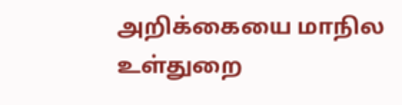அறிக்கையை மாநில உள்துறை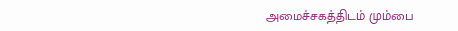அமைச்சகத்திடம் மும்பை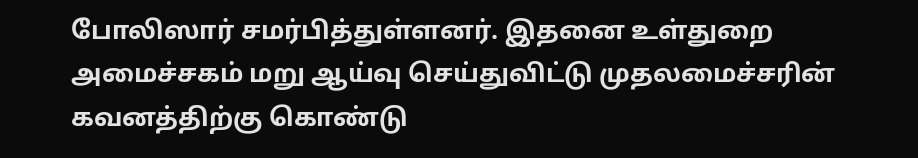போலிஸார் சமர்பித்துள்ளனர். இதனை உள்துறை அமைச்சகம் மறு ஆய்வு செய்துவிட்டு முதலமைச்சரின் கவனத்திற்கு கொண்டு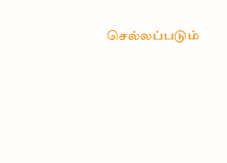செல்லப்படும்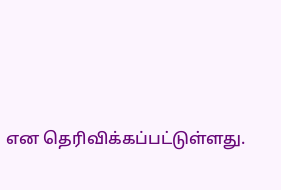என தெரிவிக்கப்பட்டுள்ளது.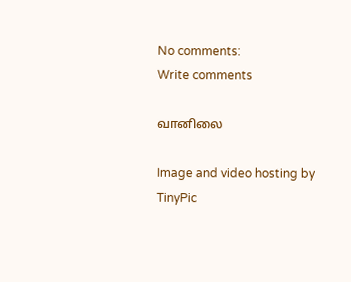No comments:
Write comments

வானிலை

Image and video hosting by TinyPic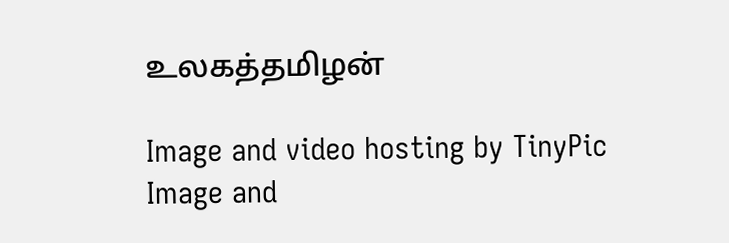உலகத்தமிழன்

Image and video hosting by TinyPic
Image and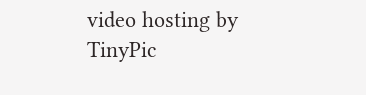video hosting by TinyPic